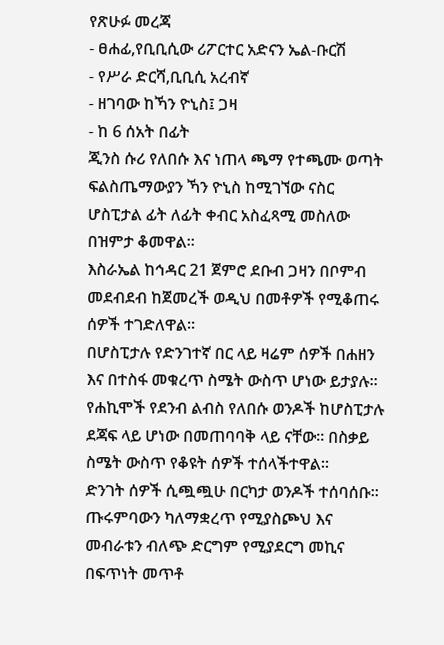የጽሁፉ መረጃ
- ፀሐፊ,የቢቢሲው ሪፖርተር አድናን ኤል-ቡርሽ
- የሥራ ድርሻ,ቢቢሲ አረብኛ
- ዘገባው ከኻን ዮኒስ፤ ጋዛ
- ከ 6 ሰአት በፊት
ጂንስ ሱሪ የለበሱ እና ነጠላ ጫማ የተጫሙ ወጣት ፍልስጤማውያን ኻን ዮኒስ ከሚገኘው ናስር ሆስፒታል ፊት ለፊት ቀብር አስፈጻሚ መስለው በዝምታ ቆመዋል።
እስራኤል ከኅዳር 21 ጀምሮ ደቡብ ጋዛን በቦምብ መደብደብ ከጀመረች ወዲህ በመቶዎች የሚቆጠሩ ሰዎች ተገድለዋል።
በሆስፒታሉ የድንገተኛ በር ላይ ዛሬም ሰዎች በሐዘን እና በተስፋ መቁረጥ ስሜት ውስጥ ሆነው ይታያሉ።
የሐኪሞች የደንብ ልብስ የለበሱ ወንዶች ከሆስፒታሉ ደጃፍ ላይ ሆነው በመጠባባቅ ላይ ናቸው። በስቃይ ስሜት ውስጥ የቆዩት ሰዎች ተሰላችተዋል።
ድንገት ሰዎች ሲጯጯሁ በርካታ ወንዶች ተሰባሰቡ። ጡሩምባውን ካለማቋረጥ የሚያስጮህ እና መብራቱን ብለጭ ድርግም የሚያደርግ መኪና በፍጥነት መጥቶ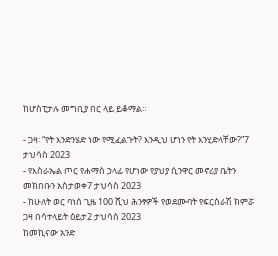ከሆስፒታሉ መግቢያ በር ላይ ይቆማል።

- ጋዛ፡ “የት እንድንሄድ ነው የሚፈልጉት? እንዲህ ሆነን የት እንሂድላቸው?”7 ታህሳስ 2023
- የእስራኤል ጦር የሐማስ ኃላፊ የሆነው የያህያ ሲንዋር መኖሪያ ቤትን መክበቡን አስታወቀ7 ታህሳስ 2023
- ከሁለት ወር ባነሰ ጊዜ 100 ሺህ ሕንፃዎች የወደሙባት የፍርስራሽ ክምሯ ጋዛ በሳተላይት ዕይታ2 ታህሳስ 2023
ከመኪናው አንድ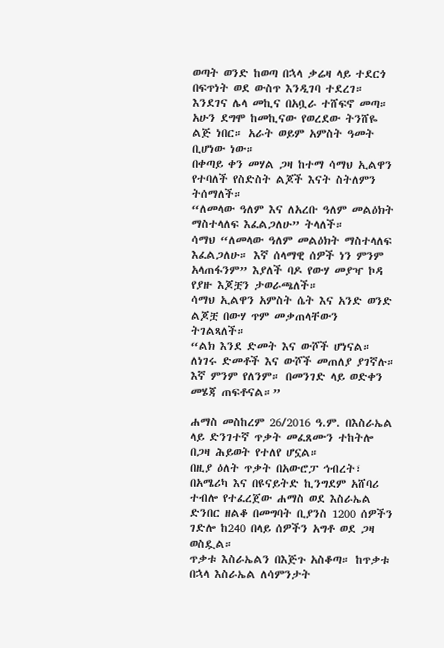ወጣት ወንድ ከወጣ በኋላ ቃሬዛ ላይ ተደርጎ በፍጥነት ወደ ውስጥ እንዲገባ ተደረገ።
እንደገና ሌላ መኪና በአቧራ ተሸፍኖ መጣ። አሁን ደግሞ ከመኪናው የወረደው ትንሸዬ ልጅ ነበር። አራት ወይም አምስት ዓመት ቢሆነው ነው።
በቀጣይ ቀን መሃል ጋዛ ከተማ ሳማህ ኢልዋን የተባለች የስድስት ልጆች እናት ስትለምን ትሰማለች።
“ለመላው ዓለም እና ለአረቡ ዓለም መልዕክት ማስተላለፍ እፈልጋለሁ” ትላለች።
ሳማህ “ለመላው ዓለም መልዕክት ማስተላለፍ እፈልጋለሁ። እኛ ሰላማዊ ሰዎች ነን ምንም አላጠፋንም” እያለች ባዶ የውሃ መያዣ ኮዳ የያዙ እጆቿን ታወራጫለች።
ሳማህ ኢልዋን አምስት ሴት እና አንድ ወንድ ልጆቿ በውሃ ጥም መቃጠላቸውን ትገልጻለች።
“ልክ እንደ ድመት እና ውሾች ሆነናል። ለነገሩ ድመቶች እና ውሾች መጠለያ ያገኛሉ። እኛ ምንም የለንም። በመንገድ ላይ ወድቀን መሄጃ ጠፍቶናል።”

ሐማስ መስከረም 26/2016 ዓ.ም. በእስራኤል ላይ ድንገተኛ ጥቃት መፈጸሙን ተከትሎ በጋዛ ሕይወት የተለየ ሆኗል።
በዚያ ዕለት ጥቃት በአውሮፓ ኅብረት፣ በአሜሪካ እና በዩናይትድ ኪንግደም አሸባሪ ተብሎ የተፈረጀው ሐማስ ወደ እስራኤል ድንበር ዘልቆ በመግባት ቢያንስ 1200 ሰዎችን ገድሎ ከ240 በላይ ሰዎችን አግቶ ወደ ጋዛ ወስዷል።
ጥቃቱ እስራኤልን በእጅጉ አስቆጣ። ከጥቃቱ በኋላ እስራኤል ለሳምንታት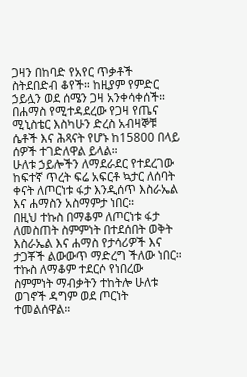ጋዛን በከባድ የአየር ጥቃቶች ስትደበድብ ቆየች። ከዚያም የምድር ኃይሏን ወደ ሰሜን ጋዛ አንቀሳቀሰች።
በሐማስ የሚተዳደረው የጋዛ የጤና ሚኒስቴር እስካሁን ድረስ አብዛኞቹ ሴቶች እና ሕጻናት የሆኑ ከ15800 በላይ ሰዎች ተገድለዋል ይላል።
ሁለቱ ኃይሎችን ለማደራደር የተደረገው ከፍተኛ ጥረት ፍሬ አፍርቶ ኳታር ለሰባት ቀናት ለጦርነቱ ፋታ እንዲሰጥ እስራኤል እና ሐማስን አስማምታ ነበር።
በዚህ ተኩስ በማቆም ለጦርነቱ ፋታ ለመስጠት ስምምነት በተደሰበት ወቅት እስራኤል እና ሐማስ የታሳሪዎች እና ታጋቾች ልውውጥ ማድረግ ችለው ነበር።
ተኩስ ለማቆም ተደርሶ የነበረው ስምምነት ማብቃትን ተከትሎ ሁለቱ ወገኖች ዳግም ወደ ጦርነት ተመልሰዋል።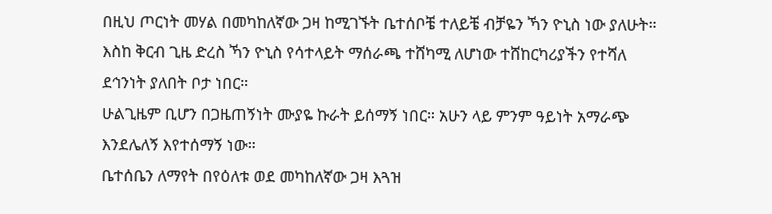በዚህ ጦርነት መሃል በመካከለኛው ጋዛ ከሚገኙት ቤተሰቦቼ ተለይቼ ብቻዬን ኻን ዮኒስ ነው ያለሁት።
እስከ ቅርብ ጊዜ ድረስ ኻን ዮኒስ የሳተላይት ማሰራጫ ተሸካሚ ለሆነው ተሸከርካሪያችን የተሻለ ደኅንነት ያለበት ቦታ ነበር።
ሁልጊዜም ቢሆን በጋዜጠኝነት ሙያዬ ኩራት ይሰማኝ ነበር። አሁን ላይ ምንም ዓይነት አማራጭ እንደሌለኝ እየተሰማኝ ነው።
ቤተሰቤን ለማየት በየዕለቱ ወደ መካከለኛው ጋዛ እጓዝ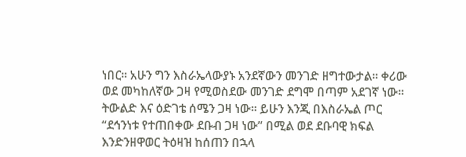ነበር። አሁን ግን እስራኤላውያኑ አንደኛውን መንገድ ዘግተውታል። ቀሪው ወደ መካከለኛው ጋዛ የሚወስደው መንገድ ደግሞ በጣም አደገኛ ነው።
ትውልድ እና ዕድገቴ ሰሜን ጋዛ ነው። ይሁን እንጂ በእስራኤል ጦር “ደኅንነቱ የተጠበቀው ደቡብ ጋዛ ነው” በሚል ወደ ደቡባዊ ክፍል እንድንዘዋወር ትዕዛዝ ከሰጠን በኋላ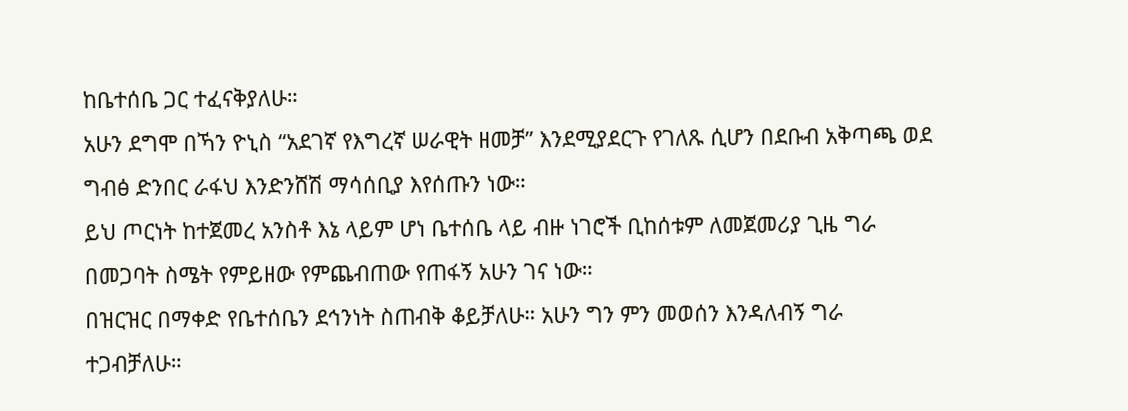ከቤተሰቤ ጋር ተፈናቅያለሁ።
አሁን ደግሞ በኻን ዮኒስ “አደገኛ የእግረኛ ሠራዊት ዘመቻ” እንደሚያደርጉ የገለጹ ሲሆን በደቡብ አቅጣጫ ወደ ግብፅ ድንበር ራፋህ እንድንሸሽ ማሳሰቢያ እየሰጡን ነው።
ይህ ጦርነት ከተጀመረ አንስቶ እኔ ላይም ሆነ ቤተሰቤ ላይ ብዙ ነገሮች ቢከሰቱም ለመጀመሪያ ጊዜ ግራ በመጋባት ስሜት የምይዘው የምጨብጠው የጠፋኝ አሁን ገና ነው።
በዝርዝር በማቀድ የቤተሰቤን ደኅንነት ስጠብቅ ቆይቻለሁ። አሁን ግን ምን መወሰን እንዳለብኝ ግራ ተጋብቻለሁ።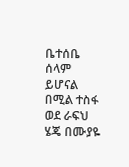ቤተሰቤ ሰላም ይሆናል በሚል ተስፋ ወደ ራፍህ ሄጄ በሙያዬ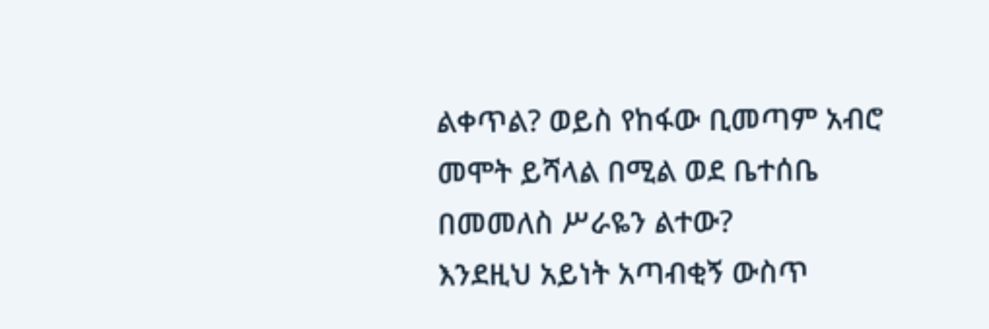ልቀጥል? ወይስ የከፋው ቢመጣም አብሮ መሞት ይሻላል በሚል ወደ ቤተሰቤ በመመለስ ሥራዬን ልተው?
እንደዚህ አይነት አጣብቂኝ ውስጥ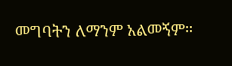መግባትን ለማንም አልመኝም።